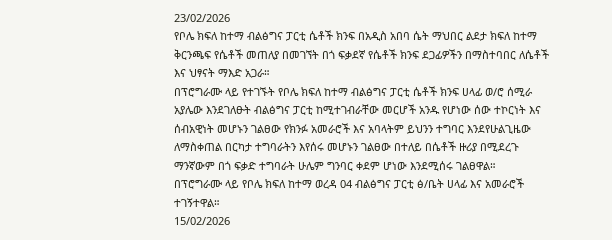23/02/2026
የቦሌ ክፍለ ከተማ ብልፅግና ፓርቲ ሴቶች ክንፍ በአዲስ አበባ ሴት ማህበር ልደታ ክፍለ ከተማ ቅርንጫፍ የሴቶች መጠለያ በመገኘት በጎ ፍቃደኛ የሴቶች ክንፍ ደጋፊዎችን በማስተባበር ለሴቶች እና ህፃናት ማእድ አጋራ።
በፕሮግራሙ ላይ የተገኙት የቦሌ ክፍለ ከተማ ብልፅግና ፓርቲ ሴቶች ክንፍ ሀላፊ ወ/ሮ ሰሚራ አያሌው እንደገለፁት ብልፅግና ፓርቲ ከሚተገብራቸው መርሆች አንዱ የሆነው ሰው ተኮርነት እና ሰብአዊነት መሆኑን ገልፀው የክንፉ አመራሮች እና አባላትም ይህንን ተግባር እንደየሁልጊዜው ለማስቀጠል በርካታ ተግባራትን እየሰሩ መሆኑን ገልፀው በተለይ በሴቶች ዙሪያ በሚደረጉ ማንኛውም በጎ ፍቃድ ተግባራት ሁሌም ግንባር ቀደም ሆነው እንደሚሰሩ ገልፀዋል።
በፕሮግራሙ ላይ የቦሌ ክፍለ ከተማ ወረዳ 04 ብልፅግና ፓርቲ ፅ/ቤት ሀላፊ እና አመራሮች ተገኝተዋል።
15/02/2026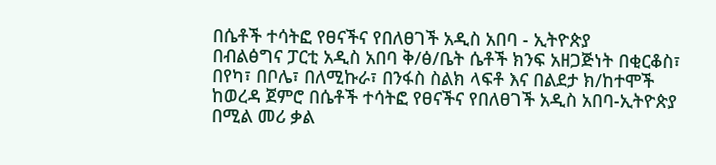በሴቶች ተሳትፎ የፀናችና የበለፀገች አዲስ አበባ - ኢትዮጵያ
በብልፅግና ፓርቲ አዲስ አበባ ቅ/ፅ/ቤት ሴቶች ክንፍ አዘጋጅነት በቂርቆስ፣ በየካ፣ በቦሌ፣ በለሚኩራ፣ በንፋስ ስልክ ላፍቶ እና በልደታ ክ/ከተሞች ከወረዳ ጀምሮ በሴቶች ተሳትፎ የፀናችና የበለፀገች አዲስ አበባ-ኢትዮጵያ በሚል መሪ ቃል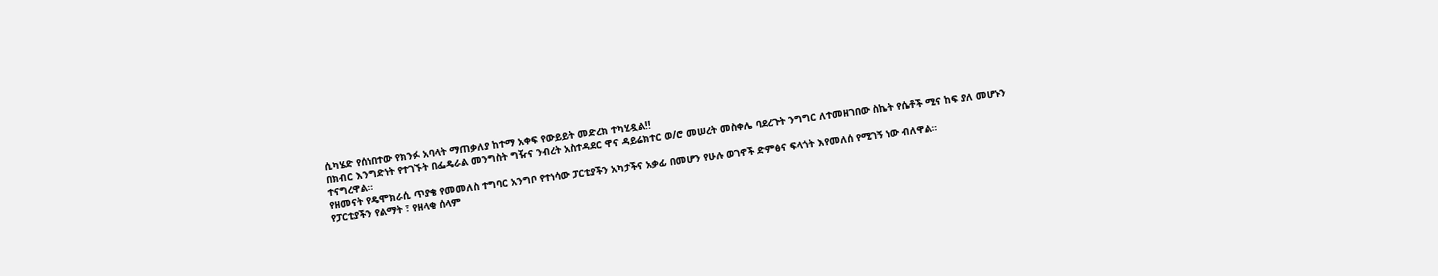ሲካሄድ የሰነበተው የክንፉ አባላት ማጠቃለያ ከተማ አቀፍ የውይይት መድረክ ተካሂዷል!!
በክብር እንግድነት የተገኙት በፌዴራል መንግስት ግዥና ንብረት አስተዳደር ዋና ዳይሬክተር ወ/ሮ መሠረት መስቀሌ ባደረጉት ንግግር ለተመዘገበው ስኬት የሴቶች ሚና ከፍ ያለ መሆኑን ተናግረዋል።
የዘመናት የዴሞክራሲ ጥያቄ የመመለስ ተግባር አንግቦ የተነሳው ፓርቲያችን አካታችና አቃፊ በመሆን የሁሉ ወገኖች ድምፅና ፍላጎት እየመለሰ የሚገኝ ነው ብለዋል።
የፓርቲያችን የልማት ፣ የዘላቂ ሰላም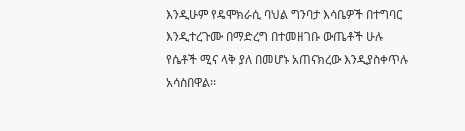እንዲሁም የዴሞክራሲ ባህል ግንባታ እሳቤዎች በተግባር እንዲተረጉሙ በማድረግ በተመዘገቡ ውጤቶች ሁሉ የሴቶች ሚና ላቅ ያለ በመሆኑ አጠናክረው እንዲያስቀጥሉ አሳስበዋል፡፡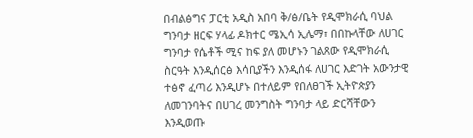በብልፅግና ፓርቲ አዲስ አበባ ቅ/ፅ/ቤት የዲሞክራሲ ባህል ግንባታ ዘርፍ ሃላፊ ዶክተር ሜኢሳ ኢሌማ፣ በበኩላቸው ለሀገር ግንባታ የሴቶች ሚና ከፍ ያለ መሆኑን ገልጸው የዲሞክራሲ ስርዓት እንዲሰርፅ እሳቢያችን እንዲሰፋ ለሀገር እድገት አውንታዊ ተፅኖ ፈጣሪ እንዲሆኑ በተለይም የበለፀገች ኢትዮጵያን ለመገንባትና በሀገረ መንግስት ግንባታ ላይ ድርሻቸውን እንዲወጡ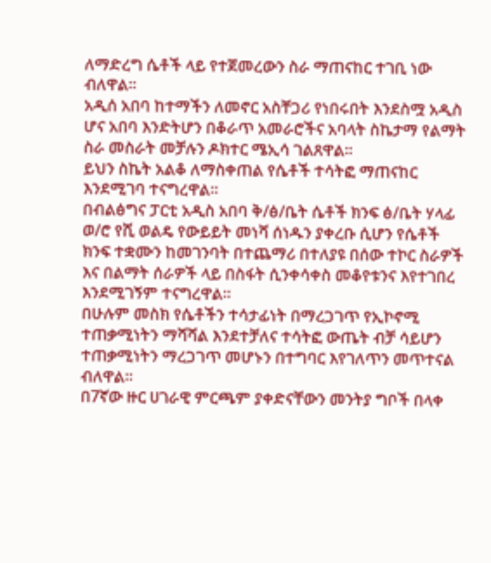ለማድረግ ሴቶች ላይ የተጀመረውን ስራ ማጠናከር ተገቢ ነው ብለዋል።
አዲሰ አበባ ከተማችን ለመኖር አስቸጋሪ የነበሩበት እንደስሟ አዲስ ሆና አበባ እንድትሆን በቆራጥ አመራሮችና አባላት ስኬታማ የልማት ስራ መስራት መቻሉን ዶክተር ሜኢሳ ገልጸዋል።
ይህን ስኬት አልቆ ለማስቀጠል የሴቶች ተሳትፎ ማጠናከር እንደሚገባ ተናግረዋል።
በብልፅግና ፓርቲ አዲስ አበባ ቅ/ፅ/ቤት ሴቶች ክንፍ ፅ/ቤት ሃላፊ ወ/ሮ የሺ ወልዴ የውይይት መነሻ ሰነዱን ያቀረቡ ሲሆን የሴቶች ክንፍ ተቋሙን ከመገንባት በተጨማሪ በተለያዩ በሰው ተኮር ስራዎች እና በልማት ሰራዎች ላይ በስፋት ሲንቀሳቀስ መቆየቱንና እየተገበረ እንደሚገኝም ተናግረዋል።
በሁሉም መስክ የሴቶችን ተሳታፊነት በማረጋገጥ የኢኮኖሚ ተጠቃሚነትን ማሻሻል እንደተቻለና ተሳትፎ ውጤት ብቻ ሳይሆን ተጠቃሚነትን ማረጋገጥ መሆኑን በተግባር እየገለጥን መጥተናል ብለዋል።
በ7ኛው ዙር ሀገራዊ ምርጫም ያቀድናቸውን መንትያ ግቦች በላቀ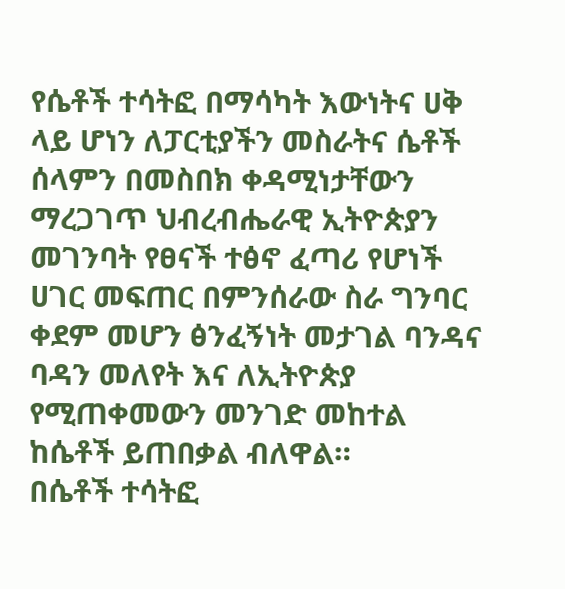የሴቶች ተሳትፎ በማሳካት እውነትና ሀቅ ላይ ሆነን ለፓርቲያችን መስራትና ሴቶች ሰላምን በመስበክ ቀዳሚነታቸውን ማረጋገጥ ህብረብሔራዊ ኢትዮጵያን መገንባት የፀናች ተፅኖ ፈጣሪ የሆነች ሀገር መፍጠር በምንሰራው ስራ ግንባር ቀደም መሆን ፅንፈኝነት መታገል ባንዳና ባዳን መለየት እና ለኢትዮጵያ የሚጠቀመውን መንገድ መከተል ከሴቶች ይጠበቃል ብለዋል።
በሴቶች ተሳትፎ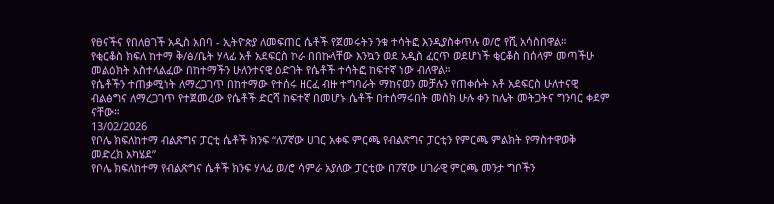የፀናችና የበለፀገች አዲስ አበባ - ኢትዮጵያ ለመፍጠር ሴቶች የጀመሩትን ንቁ ተሳትፎ እንዲያስቀጥሉ ወ/ሮ የሺ አሳስበዋል።
የቂርቆስ ክፍለ ከተማ ቅ/ፅ/ቤት ሃላፊ አቶ አደፍርስ ኮራ በበኩላቸው እንኳን ወደ አዲስ ፈርጥ ወደሆነች ቂርቆስ በሰላም መጣችሁ መልዕክት አስተላልፈው በከተማችን ሁለንተናዊ ዕድገት የሴቶች ተሳትፎ ከፍተኛ ነው ብለዋል።
የሴቶችን ተጠቃሚነት ለማረጋገጥ በከተማው የተሰሩ ዘርፈ ብዙ ተግባራት ማከናወን መቻሉን የጠቀሱት አቶ አደፍርስ ሁለተናዊ ብልፅግና ለማረጋገጥ የተጀመረው የሴቶች ድርሻ ከፍተኛ በመሆኑ ሴቶች በተሰማሩበት መስክ ሁሉ ቀን ከሌት መትጋትና ግንባር ቀደም ናቸው።
13/02/2026
የቦሌ ክፍለከተማ ብልጽግና ፓርቲ ሴቶች ክንፍ “ለ7ኛው ሀገር አቀፍ ምርጫ የብልጽግና ፓርቲን የምርጫ ምልክት የማስተዋወቅ መድረክ አካሄደ”
የቦሌ ክፍለከተማ የብልጽግና ሴቶች ክንፍ ሃላፊ ወ/ሮ ሳምራ አያለው ፓርቲው በ7ኛው ሀገራዊ ምርጫ መንታ ግቦችን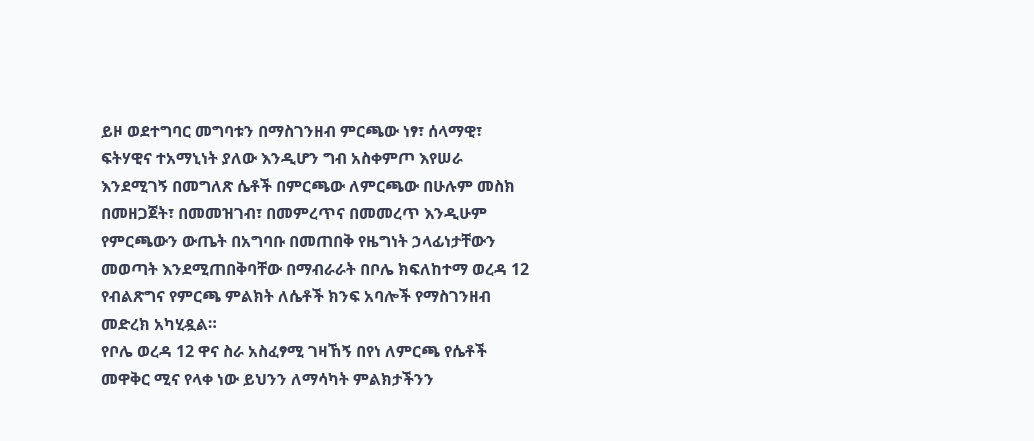ይዞ ወደተግባር መግባቱን በማስገንዘብ ምርጫው ነፃ፣ ሰላማዊ፣ ፍትሃዊና ተአማኒነት ያለው እንዲሆን ግብ አስቀምጦ እየሠራ እንደሚገኝ በመግለጽ ሴቶች በምርጫው ለምርጫው በሁሉም መስክ በመዘጋጀት፣ በመመዝገብ፣ በመምረጥና በመመረጥ እንዲሁም የምርጫውን ውጤት በአግባቡ በመጠበቅ የዜግነት ኃላፊነታቸውን መወጣት እንደሚጠበቅባቸው በማብራራት በቦሌ ክፍለከተማ ወረዳ 12 የብልጽግና የምርጫ ምልክት ለሴቶች ክንፍ አባሎች የማስገንዘብ መድረክ አካሂዷል።
የቦሌ ወረዳ 12 ዋና ስራ አስፈፃሚ ገዛኸኝ በየነ ለምርጫ የሴቶች መዋቅር ሚና የላቀ ነው ይህንን ለማሳካት ምልክታችንን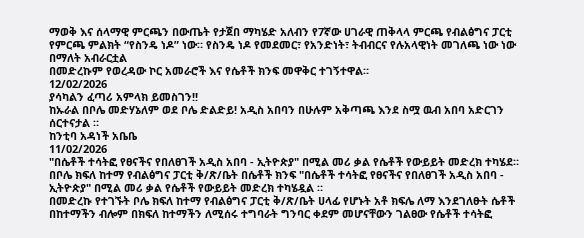ማወቅ እና ሰላማዊ ምርጫን በውጤት የታጀበ ማካሄድ አለብን የ7ኛው ሀገራዊ ጠቅላላ ምርጫ የብልፅግና ፓርቲ የምርጫ ምልክት “የስንዴ ነዶ” ነው። የስንዴ ነዶ የመደመር፣ የአንድነት፣ ትብብርና የሉአላዊነት መገለጫ ነው ነው በማለት አብራርቷል
በመድረኩም የወረዳው ኮር አመራሮች እና የሴቶች ክንፍ መዋቅር ተገኝተዋል።
12/02/2026
ያሳካልን ፈጣሪ አምላክ ይመስገን!!
ከኡራል በቦሌ መድሃኔለም ወደ ቦሌ ድልድይ! አዲስ አበባን በሁሉም አቅጣጫ እንደ ስሟ ዉብ አበባ አድርገን ሰርተናታል ።
ከንቲባ አዳነች አቤቤ
11/02/2026
"በሴቶች ተሳትፎ የፀናችና የበለፀገች አዲስ አበባ - ኢትዮጵያ" በሚል መሪ ቃል የሴቶች የውይይት መድረክ ተካሄደ።
በቦሌ ክፍለ ከተማ የብልፅግና ፓርቲ ቅ/ጽ/ቤት በሴቶች ክንፍ "በሴቶች ተሳትፎ የፀናችና የበለፀገች አዲስ አበባ - ኢትዮጵያ" በሚል መሪ ቃል የሴቶች የውይይት መድረክ ተካሄዷል ።
በመድረኩ የተገኙት ቦሌ ክፍለ ከተማ የብልፅግና ፓርቲ ቅ/ጽ/ቤት ሀላፊ የሆኑት አቶ ክፍሌ ለማ እንደገለፁት ሴቶች በከተማችን ብሎም በክፍለ ከተማችን ለሚሰሩ ተግባራት ግንባር ቀደም መሆናቸውን ገልፀው የሴቶች ተሳትፎ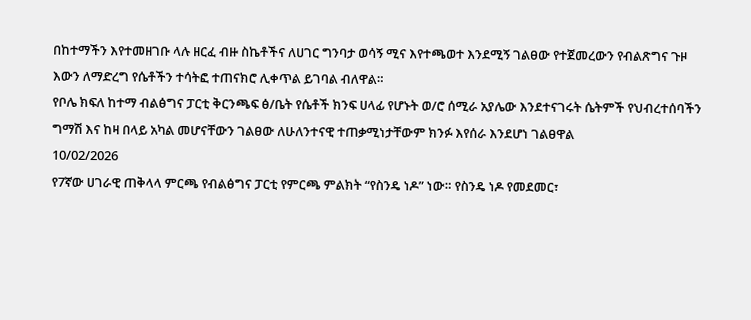በከተማችን እየተመዘገቡ ላሉ ዘርፈ ብዙ ስኬቶችና ለሀገር ግንባታ ወሳኝ ሚና እየተጫወተ እንደሚኝ ገልፀው የተጀመረውን የብልጽግና ጉዞ እውን ለማድረግ የሴቶችን ተሳትፎ ተጠናክሮ ሊቀጥል ይገባል ብለዋል።
የቦሌ ክፍለ ከተማ ብልፅግና ፓርቲ ቅርንጫፍ ፅ/ቤት የሴቶች ክንፍ ሀላፊ የሆኑት ወ/ሮ ሰሚራ አያሌው እንደተናገሩት ሴትምች የህብረተሰባችን ግማሽ እና ከዛ በላይ አካል መሆናቸውን ገልፀው ለሁለንተናዊ ተጠቃሚነታቸውም ክንፉ እየሰራ እንደሆነ ገልፀዋል
10/02/2026
የ7ኛው ሀገራዊ ጠቅላላ ምርጫ የብልፅግና ፓርቲ የምርጫ ምልክት “የስንዴ ነዶ” ነው። የስንዴ ነዶ የመደመር፣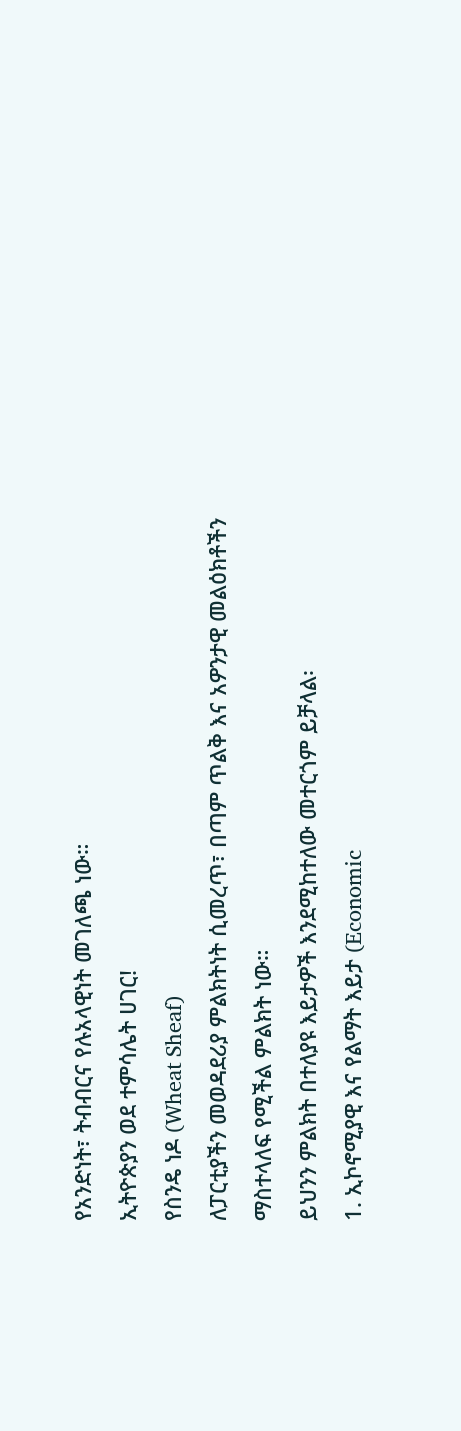የአንድነት፣ ትብብርና የሉአላዊነት መገለጫ ነው።
ኢትዮጵያን ወደ ተምሳሌት ሀገር!
የስንዴ ነዶ (Wheat Sheaf)
ለፓርቲያችን መወዳደሪያ ምልክትነት ሲመረጥ፣ በጣም ጥልቅ እና አዎንታዊ መልዕክቶችን ማስተላለፍ የሚችል ምልክት ነው።
ይህንን ምልክት በተለያዩ እይታዎች እንደሚከተለው መተርጎም ይቻላል፡
1. ኢኮኖሚያዊ እና የልማት እይታ (Economic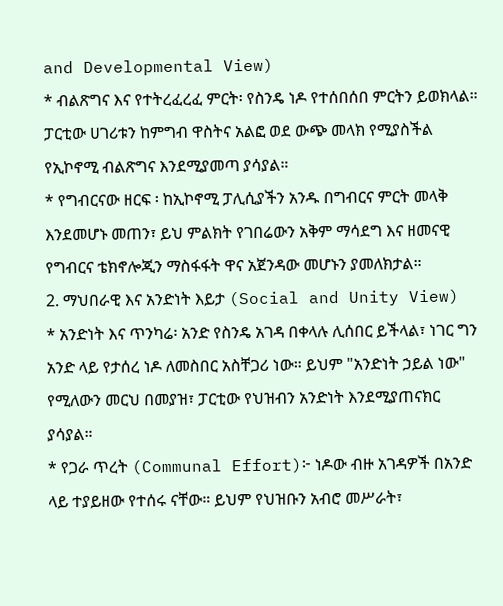and Developmental View)
* ብልጽግና እና የተትረፈረፈ ምርት፡ የስንዴ ነዶ የተሰበሰበ ምርትን ይወክላል። ፓርቲው ሀገሪቱን ከምግብ ዋስትና አልፎ ወደ ውጭ መላክ የሚያስችል የኢኮኖሚ ብልጽግና እንደሚያመጣ ያሳያል።
* የግብርናው ዘርፍ ፡ ከኢኮኖሚ ፓሊሲያችን አንዱ በግብርና ምርት መላቅ እንደመሆኑ መጠን፣ ይህ ምልክት የገበሬውን አቅም ማሳደግ እና ዘመናዊ የግብርና ቴክኖሎጂን ማስፋፋት ዋና አጀንዳው መሆኑን ያመለክታል።
2. ማህበራዊ እና አንድነት እይታ (Social and Unity View)
* አንድነት እና ጥንካሬ፡ አንድ የስንዴ አገዳ በቀላሉ ሊሰበር ይችላል፣ ነገር ግን አንድ ላይ የታሰረ ነዶ ለመስበር አስቸጋሪ ነው። ይህም "አንድነት ኃይል ነው" የሚለውን መርህ በመያዝ፣ ፓርቲው የህዝብን አንድነት እንደሚያጠናክር ያሳያል።
* የጋራ ጥረት (Communal Effort)፦ ነዶው ብዙ አገዳዎች በአንድ ላይ ተያይዘው የተሰሩ ናቸው። ይህም የህዝቡን አብሮ መሥራት፣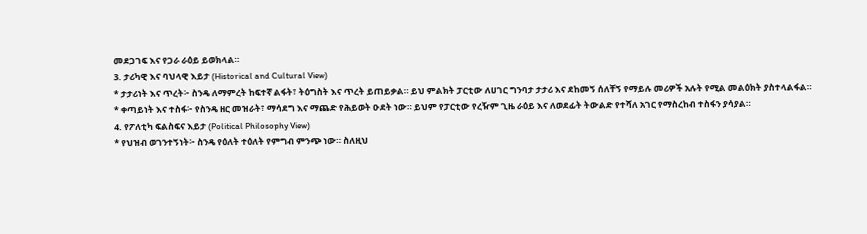መደጋገፍ እና የጋራ ራዕይ ይወክላል።
3. ታሪካዊ እና ባህላዊ እይታ (Historical and Cultural View)
* ታታሪነት እና ጥረት፦ ስንዴ ለማምረት ከፍተኛ ልፋት፣ ትዕግስት እና ጥረት ይጠይቃል። ይህ ምልክት ፓርቲው ለሀገር ግንባታ ታታሪ እና ደከመኝ ሰለቸኝ የማይሉ መሪዎች አሉት የሚል መልዕክት ያስተላልፋል።
* ቀጣይነት እና ተስፋ፦ የስንዴ ዘር መዝራት፣ ማሳደግ እና ማጨድ የሕይወት ዑደት ነው። ይህም የፓርቲው የረዥም ጊዜ ራዕይ እና ለወደፊት ትውልድ የተሻለ አገር የማስረከብ ተስፋን ያሳያል።
4. የፖለቲካ ፍልስፍና እይታ (Political Philosophy View)
* የህዝብ ወገንተኝነት፦ ስንዴ የዕለት ተዕለት የምግብ ምንጭ ነው። ስለዚህ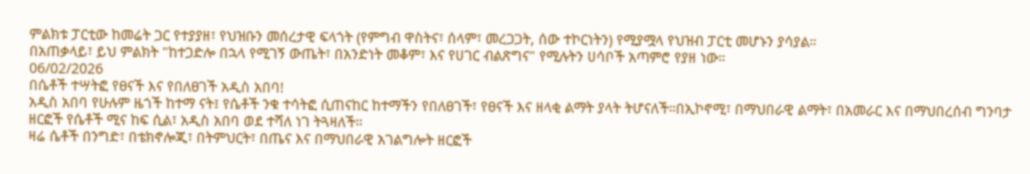ምልክቱ ፓርቲው ከመሬት ጋር የተያያዘ፣ የህዝቡን መሰረታዊ ፍላጎት (የምግብ ዋስትና፣ ሰላም፣ መረጋጋት, ሰው ተኮርነትን) የሚያሟላ የህዝብ ፓርቲ መሆኑን ያሳያል።
በአጠቃላይ፣ ይህ ምልክት "ከተጋድሎ በኋላ የሚገኝ ውጤት፣ በአንድነት መቆም፣ እና የሀገር ብልጽግና" የሚሉትን ሀሳቦች አጣምሮ የያዘ ነው።
06/02/2026
በሴቶች ተሣትፎ የፀናች እና የበለፀገች አዲስ አበባ!
አዲስ አበባ የሁሉም ዜጎች ከተማ ናት፤ የሴቶች ንቁ ተሳትፎ ሲጠናከር ከተማችን የበለፀገች፣ የፀናች እና ዘላቂ ልማት ያላት ትሆናለች።በኢኮኖሚ፣ በማህበራዊ ልማት፣ በአመራር እና በማህበረሰብ ግንባታ ዘርፎች የሴቶች ሚና ከፍ ሲል፣ አዲስ አበባ ወደ ተሻለ ነገ ትጓዛለች።
ዛሬ ሴቶች በንግድ፣ በቴክኖሎጂ፣ በትምህርት፣ በጤና እና በማህበራዊ አገልግሎት ዘርፎች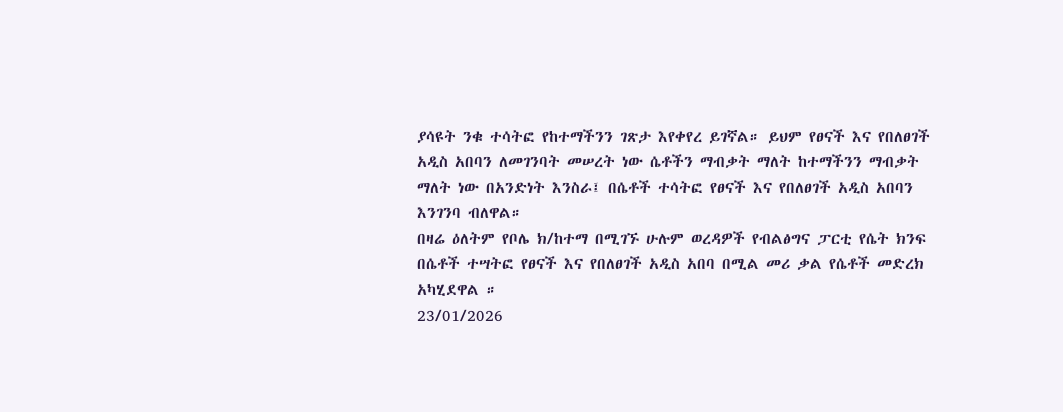ያሳዩት ንቁ ተሳትፎ የከተማችንን ገጽታ እየቀየረ ይገኛል። ይህም የፀናች እና የበለፀገች አዲስ አበባን ለመገንባት መሠረት ነው ሴቶችን ማብቃት ማለት ከተማችንን ማብቃት ማለት ነው በአንድነት እንስራ፤ በሴቶች ተሳትፎ የፀናች እና የበለፀገች አዲስ አበባን እንገንባ ብለዋል።
በዛሬ ዕለትም የቦሌ ክ/ከተማ በሚገኙ ሁሉም ወረዳዎች የብልፅግና ፓርቲ የሴት ክንፍ በሴቶች ተሣትፎ የፀናች እና የበለፀገች አዲስ አበባ በሚል መሪ ቃል የሴቶች መድረክ አካሂደዋል ።
23/01/2026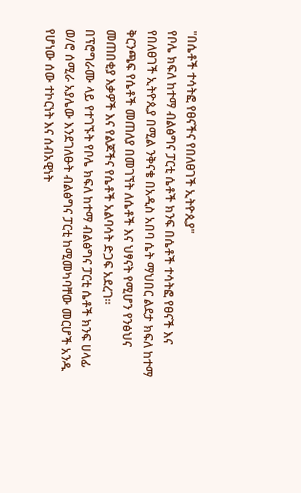"በሴቶች ተሳትፎ የፀናችና የበለፀገች ኢትዮጲያ"
የቦሌ ክፍለ ከተማ ብልፅግና ፓርቲ ሴቶች ክንፍ በሴቶች ተሳትፎ የፀናች እና የበለፀገች ኢትዮጲያ በሚል ንቅናቄ በአዲስ አበባ ሴት ማህበር ልደታ ክፍለ ከተማ ቅርንጫፍ የሴቶች መጠለያ በመገኘት ለሴቶች እና ህፃናት የሚሆን የንፅህና መጠበቂያ እቃዎች እና የልጆችና የሴቶች አልባሳት ድጋፍ አደረገ።
በፕሮግራሙ ላይ የተገኙት የቦሌ ክፍለ ከተማ ብልፅግና ፓርቲ ሴቶች ክንፍ ሀላፊ ወ/ሮ ሰሚራ አያሌው እንደገለፁት ብልፅግና ፓርቲ ከሚመካባቸው መርሆች አንዱ የሆነው ሰው ተኮርነት እና ሰብአዊነት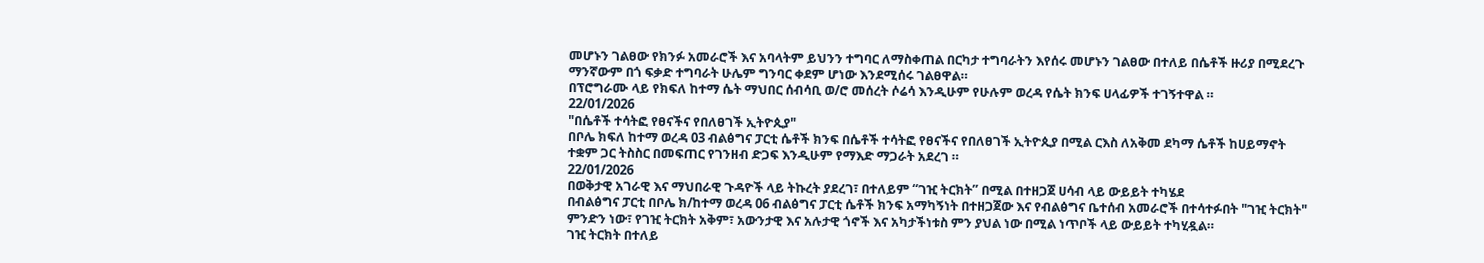መሆኑን ገልፀው የክንፉ አመራሮች እና አባላትም ይህንን ተግባር ለማስቀጠል በርካታ ተግባራትን እየሰሩ መሆኑን ገልፀው በተለይ በሴቶች ዙሪያ በሚደረጉ ማንኛውም በጎ ፍቃድ ተግባራት ሁሌም ግንባር ቀደም ሆነው እንደሚሰሩ ገልፀዋል።
በፕሮግራሙ ላይ የክፍለ ከተማ ሴት ማህበር ሰብሳቢ ወ/ሮ መሰረት ሶሬሳ እንዲሁም የሁሉም ወረዳ የሴት ክንፍ ሀላፊዎች ተገኝተዋል ።
22/01/2026
"በሴቶች ተሳትፎ የፀናችና የበለፀገች ኢትዮጲያ"
በቦሌ ክፍለ ከተማ ወረዳ 03 ብልፅግና ፓርቲ ሴቶች ክንፍ በሴቶች ተሳትፎ የፀናችና የበለፀገች ኢትዮጲያ በሚል ርእስ ለአቅመ ደካማ ሴቶች ከሀይማኖት ተቋም ጋር ትስስር በመፍጠር የገንዘብ ድጋፍ እንዲሁም የማእድ ማጋራት አደረገ ።
22/01/2026
በወቅታዊ አገራዊ እና ማህበራዊ ጉዳዮች ላይ ትኩረት ያደረገ፣ በተለይም “ገዢ ትርክት” በሚል በተዘጋጀ ሀሳብ ላይ ውይይት ተካሄደ
በብልፅግና ፓርቲ በቦሌ ክ/ከተማ ወረዳ 06 ብልፅግና ፓርቲ ሴቶች ክንፍ አማካኝነት በተዘጋጀው እና የብልፅግና ቤተሰብ አመራሮች በተሳተፉበት "ገዢ ትርክት" ምንድን ነው፣ የገዢ ትርክት አቅም፣ አውንታዊ እና አሉታዊ ጎኖች እና አካታችነቱስ ምን ያህል ነው በሚል ነጥቦች ላይ ውይይት ተካሂዷል።
ገዢ ትርክት በተለይ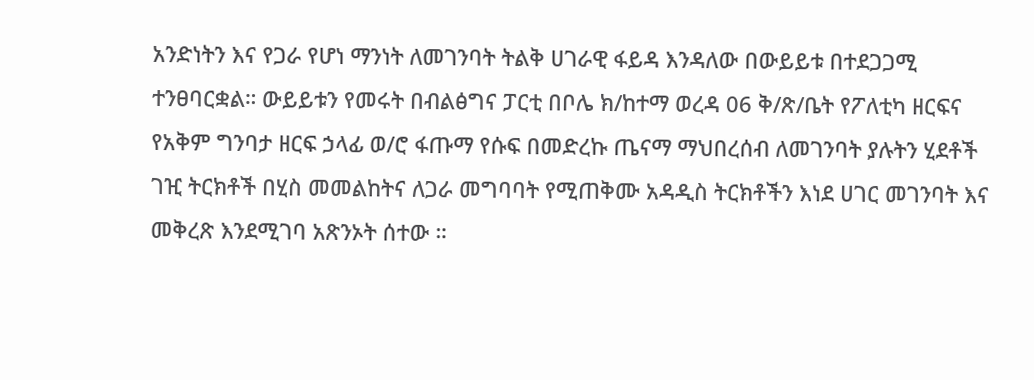አንድነትን እና የጋራ የሆነ ማንነት ለመገንባት ትልቅ ሀገራዊ ፋይዳ እንዳለው በውይይቱ በተደጋጋሚ ተንፀባርቋል። ውይይቱን የመሩት በብልፅግና ፓርቲ በቦሌ ክ/ከተማ ወረዳ 06 ቅ/ጽ/ቤት የፖለቲካ ዘርፍና የአቅም ግንባታ ዘርፍ ኃላፊ ወ/ሮ ፋጡማ የሱፍ በመድረኩ ጤናማ ማህበረሰብ ለመገንባት ያሉትን ሂደቶች ገዢ ትርክቶች በሂስ መመልከትና ለጋራ መግባባት የሚጠቅሙ አዳዲስ ትርክቶችን እነደ ሀገር መገንባት እና መቅረጽ እንደሚገባ አጽንኦት ሰተው ።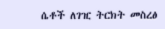ሴቶች ለገዢ ትርክት መስረፅ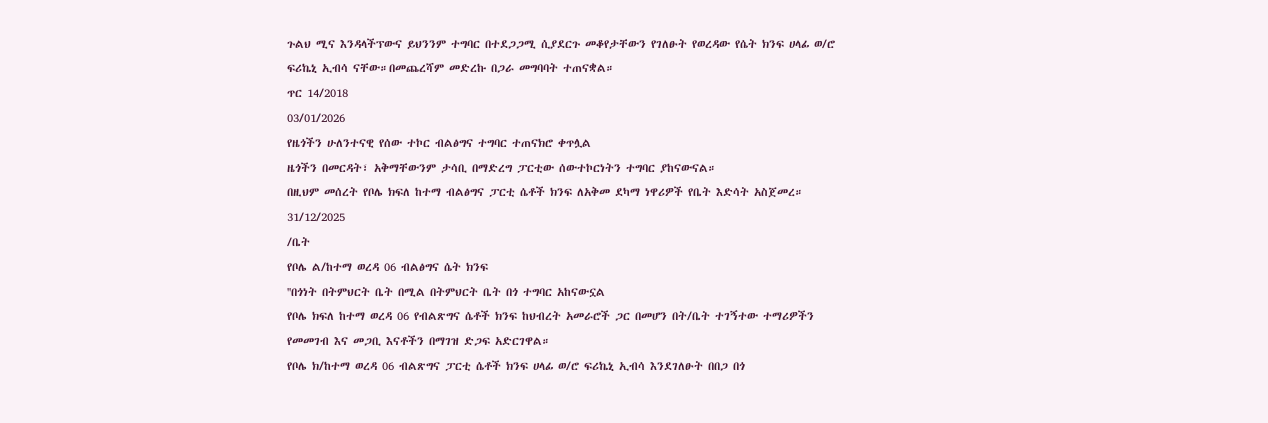ጉልህ ሚና እንዳላችፕውና ይህንንም ተግባር በተደጋጋሚ ሲያደርጉ መቆየታቸውን የገለፁት የወረዳው የሴት ክንፍ ሀላፊ ወ/ሮ ፍሪኬኒ ኢብሳ ናቸው።በመጨረሻም መድረኩ በጋራ መግባባት ተጠናቋል።
ጥር 14/2018
03/01/2026
የዜጎችን ሁለንተናዊ የሰው ተኮር ብልፅግና ተግባር ተጠናክሮ ቀጥሏል
ዜጎችን በመርዳት፣ አቅማቸውንም ታሳቢ በማድረግ ፓርቲው ሰውተኮርነትን ተግባር ያከናውናል።
በዚህም መሰረት የቦሌ ክፍለ ከተማ ብልፅግና ፓርቲ ሴቶች ክንፍ ለአቅመ ደካማ ነዋሪዎች የቤት እድሳት አስጀመረ።
31/12/2025
/ቤት
የቦሌ ል/ከተማ ወረዳ 06 ብልፅግና ሴት ክንፍ
''በጎነት በትምህርት ቤት በሚል በትምህርት ቤት በጎ ተግባር አከናውኗል
የቦሌ ክፍለ ከተማ ወረዳ 06 የብልጽግና ሴቶች ክንፍ ከህብረት አመራሮች ጋር በመሆን በት/ቤት ተገኝተው ተማሪዎችን የመመገብ እና መጋቢ እናቶችን በማገዝ ድጋፍ አድርገዋል።
የቦሌ ክ/ከተማ ወረዳ 06 ብልጽግና ፓርቲ ሴቶች ክንፍ ሀላፊ ወ/ሮ ፍሪኬኒ ኢብሳ እንደገለፁት በበጋ በጎ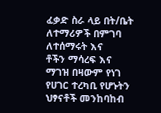ፈቃድ ስራ ላይ በት/ቤት ለተማሪዎች በምገባ ለተሰማሩት እና
ቶችን ማሳረፍ እና ማገዝ በዛውም የነገ የሀገር ተረካቢ የሆኑትን ህፃናቶች መንከባከብ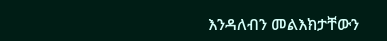እንዳለብን መልእክታቸውን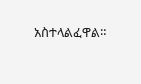አስተላልፈዋል።